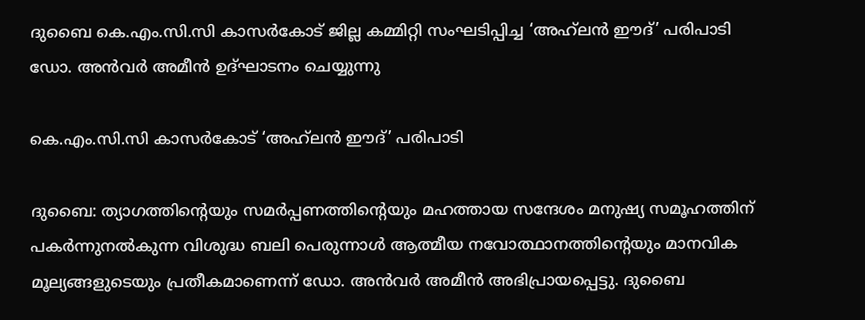ദുബൈ കെ.എം.സി.സി കാസർകോട് ജില്ല കമ്മിറ്റി സംഘടിപ്പിച്ച ‘അഹ്‌ലൻ ഈദ്’ പരിപാടി ഡോ. അൻവർ അമീൻ ഉദ്ഘാടനം ചെയ്യുന്നു

കെ.എം.സി.സി കാസർകോട് ‘അഹ്‌ലൻ ഈദ്’ പരിപാടി

ദുബൈ: ത്യാഗത്തിന്‍റെയും സമർപ്പണത്തിന്‍റെയും മഹത്തായ സന്ദേശം മനുഷ്യ സമൂഹത്തിന് പകർന്നുനൽകുന്ന വിശുദ്ധ ബലി പെരുന്നാൾ ആത്മീയ നവോത്ഥാനത്തിന്റെയും മാനവിക മൂല്യങ്ങളുടെയും പ്രതീകമാണെന്ന് ഡോ. അൻവർ അമീൻ അഭിപ്രായപ്പെട്ടു. ദുബൈ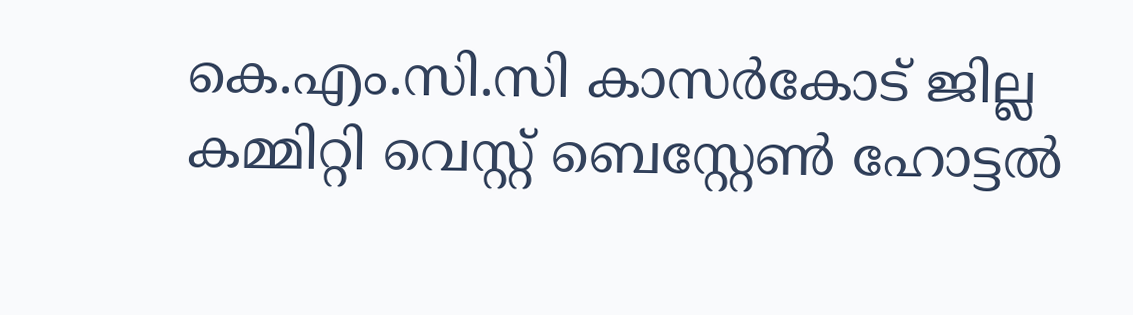കെ.എം.സി.സി കാസർകോട് ജില്ല കമ്മിറ്റി വെസ്റ്റ് ബെസ്റ്റേൺ ഹോട്ടൽ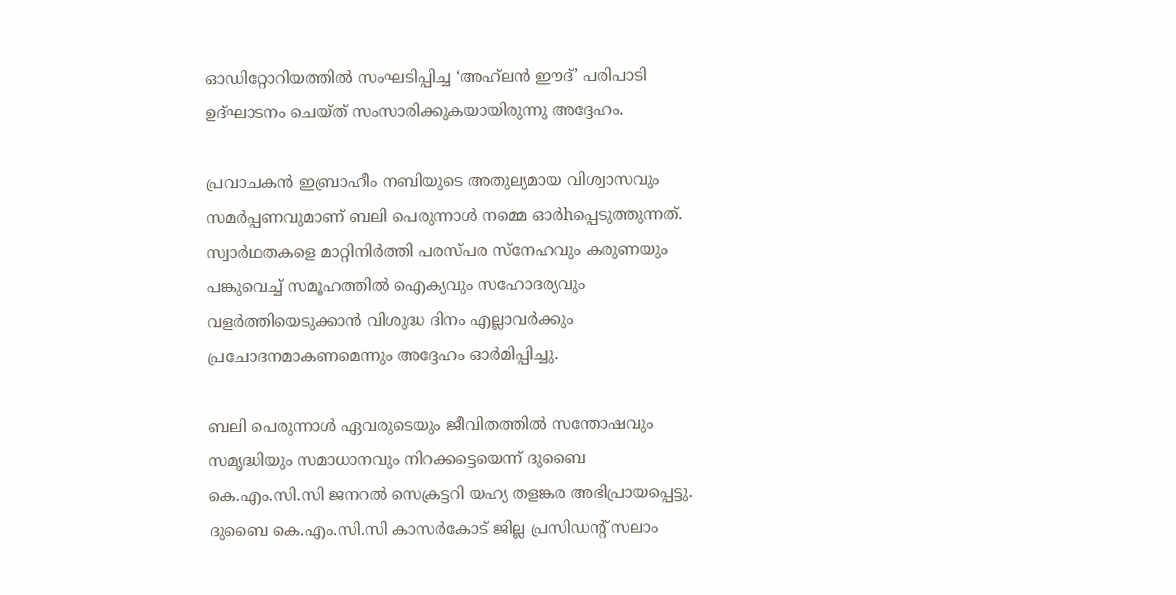ഓഡിറ്റോറിയത്തിൽ സംഘടിപ്പിച്ച ‘അഹ്‌ലൻ ഈദ്’ പരിപാടി ഉദ്ഘാടനം ചെയ്ത് സംസാരിക്കുകയായിരുന്നു അദ്ദേഹം.

പ്രവാചകൻ ഇബ്രാഹീം നബിയുടെ അതുല്യമായ വിശ്വാസവും സമർപ്പണവുമാണ് ബലി പെരുന്നാൾ നമ്മെ ഓർhപ്പെടുത്തുന്നത്. സ്വാർഥതകളെ മാറ്റിനിർത്തി പരസ്പര സ്നേഹവും കരുണയും പങ്കുവെച്ച് സമൂഹത്തിൽ ഐക്യവും സഹോദര്യവും വളർത്തിയെടുക്കാൻ വിശുദ്ധ ദിനം എല്ലാവർക്കും പ്രചോദനമാകണമെന്നും അദ്ദേഹം ഓർമിപ്പിച്ചു.

ബലി പെരുന്നാൾ ഏവരുടെയും ജീവിതത്തിൽ സന്തോഷവും സമൃദ്ധിയും സമാധാനവും നിറക്കട്ടെയെന്ന് ദുബൈ കെ.എം.സി.സി ജനറൽ സെക്രട്ടറി യഹ്യ തളങ്കര അഭിപ്രായപ്പെട്ടു. ദുബൈ കെ.എം.സി.സി കാസർകോട് ജില്ല പ്രസിഡന്റ് സലാം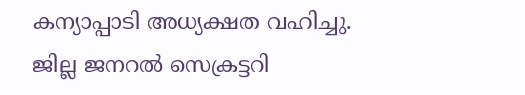കന്യാപ്പാടി അധ്യക്ഷത വഹിച്ചു. ജില്ല ജനറൽ സെക്രട്ടറി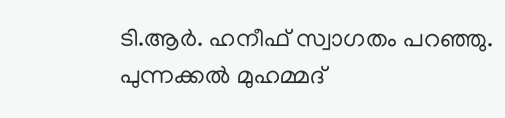ടി.ആർ. ഹനീഫ് സ്വാഗതം പറഞ്ഞു. പുന്നക്കൽ മുഹമ്മദ്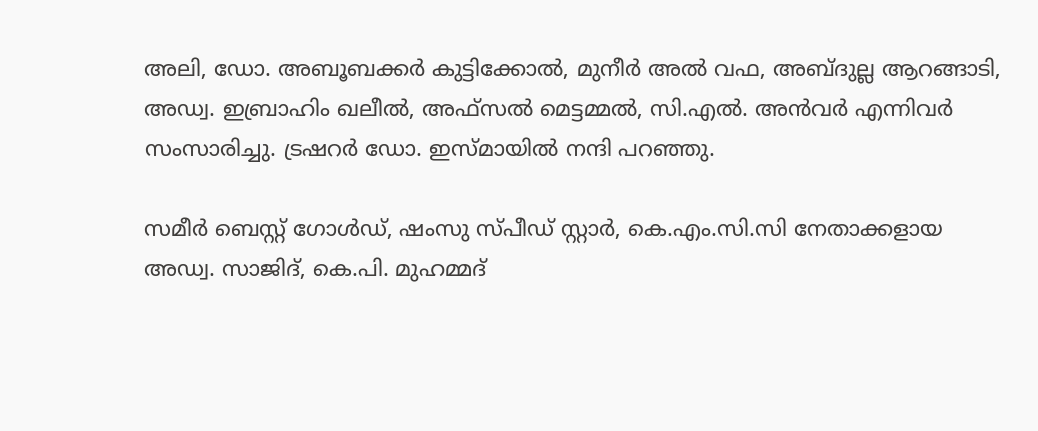അലി, ഡോ. അബൂബക്കർ കുട്ടിക്കോൽ, മുനീർ അൽ വഫ, അബ്ദുല്ല ആറങ്ങാടി, അഡ്വ. ഇബ്രാഹിം ഖലീൽ, അഫ്സൽ മെട്ടമ്മൽ, സി.എൽ. അൻവർ എന്നിവർ സംസാരിച്ചു. ട്രഷറർ ഡോ. ഇസ്മായിൽ നന്ദി പറഞ്ഞു.

സമീർ ബെസ്റ്റ് ഗോൾഡ്, ഷംസു സ്പീഡ് സ്റ്റാർ, കെ.എം.സി.സി നേതാക്കളായ അഡ്വ. സാജിദ്, കെ.പി. മുഹമ്മദ്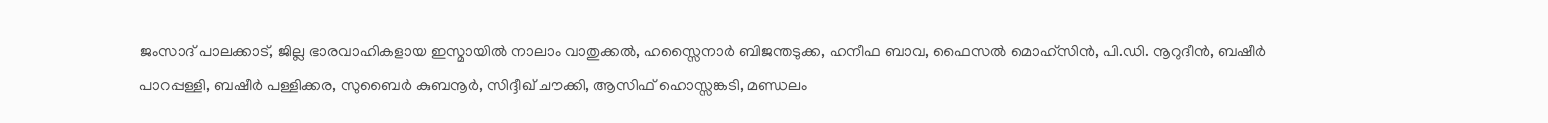ജംസാദ് പാലക്കാട്, ജില്ല ഭാരവാഹികളായ ഇസ്മായിൽ നാലാം വാതുക്കൽ, ഹസ്സൈനാർ ബിജന്തടുക്ക, ഹനീഫ ബാവ, ഫൈസൽ മൊഹ്സിൻ, പി.ഡി. നൂറുദീൻ, ബഷീർ പാറപ്പള്ളി, ബഷീർ പള്ളിക്കര, സുബൈർ കുബനൂർ, സിദ്ദീഖ് ചൗക്കി, ആസിഫ് ഹൊസ്സങ്കടി, മണ്ഡലം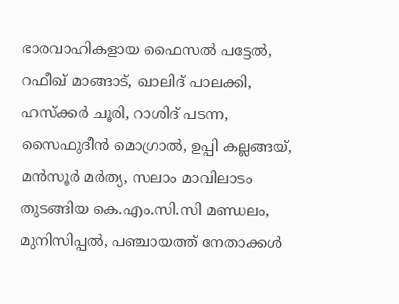ഭാരവാഹികളായ ഫൈസൽ പട്ടേൽ, റഫീഖ് മാങ്ങാട്, ഖാലിദ് പാലക്കി, ഹസ്‌ക്കർ ചൂരി, റാശിദ് പടന്ന, സൈഫുദീൻ മൊഗ്രാൽ, ഉപ്പി കല്ലങ്ങയ്, മൻസൂർ മർത്യ, സലാം മാവിലാടം തുടങ്ങിയ കെ.എം.സി.സി മണ്ഡലം, മുനിസിപ്പൽ, പഞ്ചായത്ത് നേതാക്കൾ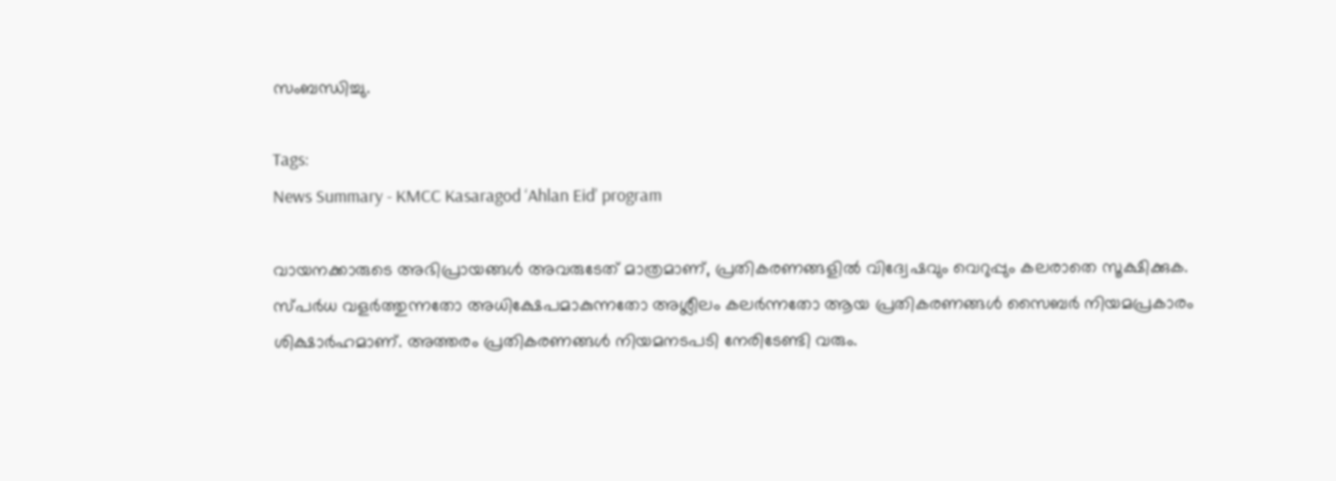സംബന്ധിച്ചു.

Tags:
News Summary - KMCC Kasaragod ‘Ahlan Eid’ program

വായനക്കാരുടെ അഭിപ്രായങ്ങള്‍ അവരുടേത് മാത്രമാണ്, പ്രതികരണങ്ങളിൽ വിദ്വേഷവും വെറുപ്പും കലരാതെ സൂക്ഷിക്കുക. സ്പർധ വളർത്തുന്നതോ അധിക്ഷേപമാകുന്നതോ അശ്ലീലം കലർന്നതോ ആയ പ്രതികരണങ്ങൾ സൈബർ നിയമപ്രകാരം ശിക്ഷാർഹമാണ്. അത്തരം പ്രതികരണങ്ങൾ നിയമനടപടി നേരിടേണ്ടി വരും.